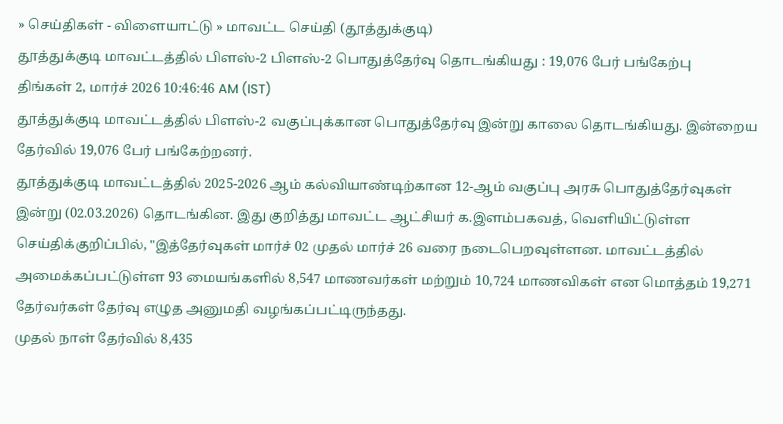» செய்திகள் - விளையாட்டு » மாவட்ட செய்தி (தூத்துக்குடி)
தூத்துக்குடி மாவட்டத்தில் பிளஸ்-2 பிளஸ்-2 பொதுத்தேர்வு தொடங்கியது : 19,076 பேர் பங்கேற்பு
திங்கள் 2, மார்ச் 2026 10:46:46 AM (IST)
தூத்துக்குடி மாவட்டத்தில் பிளஸ்-2 வகுப்புக்கான பொதுத்தேர்வு இன்று காலை தொடங்கியது. இன்றைய தேர்வில் 19,076 பேர் பங்கேற்றனர்.
தூத்துக்குடி மாவட்டத்தில் 2025-2026 ஆம் கல்வியாண்டிற்கான 12-ஆம் வகுப்பு அரசு பொதுத்தேர்வுகள் இன்று (02.03.2026) தொடங்கின. இது குறித்து மாவட்ட ஆட்சியர் க.இளம்பகவத், வெளியிட்டுள்ள செய்திக்குறிப்பில், "இத்தேர்வுகள் மார்ச் 02 முதல் மார்ச் 26 வரை நடைபெறவுள்ளன. மாவட்டத்தில் அமைக்கப்பட்டுள்ள 93 மையங்களில் 8,547 மாணவர்கள் மற்றும் 10,724 மாணவிகள் என மொத்தம் 19,271 தேர்வர்கள் தேர்வு எழுத அனுமதி வழங்கப்பட்டிருந்தது.
முதல் நாள் தேர்வில் 8,435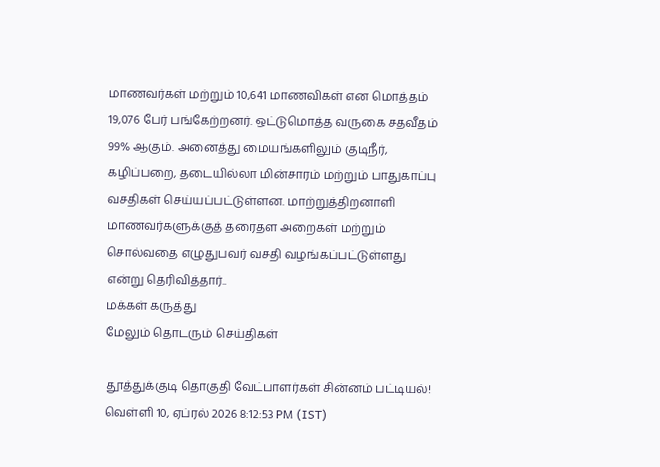மாணவர்கள் மற்றும் 10,641 மாணவிகள் என மொத்தம் 19,076 பேர் பங்கேற்றனர். ஒட்டுமொத்த வருகை சதவீதம் 99% ஆகும். அனைத்து மையங்களிலும் குடிநீர், கழிப்பறை, தடையில்லா மின்சாரம் மற்றும் பாதுகாப்பு வசதிகள் செய்யப்பட்டுள்ளன. மாற்றுத்திறனாளி மாணவர்களுக்குத் தரைதள அறைகள் மற்றும் சொல்வதை எழுதுபவர் வசதி வழங்கப்பட்டுள்ளது என்று தெரிவித்தார்..
மக்கள் கருத்து
மேலும் தொடரும் செய்திகள்

தூத்துக்குடி தொகுதி வேட்பாளர்கள் சின்னம் பட்டியல்!
வெள்ளி 10, ஏப்ரல் 2026 8:12:53 PM (IST)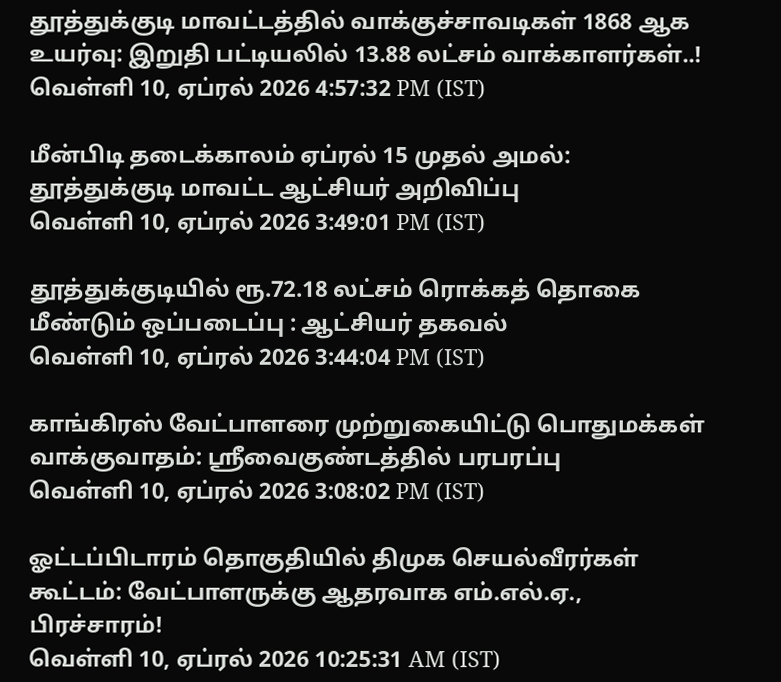தூத்துக்குடி மாவட்டத்தில் வாக்குச்சாவடிகள் 1868 ஆக உயர்வு: இறுதி பட்டியலில் 13.88 லட்சம் வாக்காளர்கள்..!
வெள்ளி 10, ஏப்ரல் 2026 4:57:32 PM (IST)

மீன்பிடி தடைக்காலம் ஏப்ரல் 15 முதல் அமல்: தூத்துக்குடி மாவட்ட ஆட்சியர் அறிவிப்பு
வெள்ளி 10, ஏப்ரல் 2026 3:49:01 PM (IST)

தூத்துக்குடியில் ரூ.72.18 லட்சம் ரொக்கத் தொகை மீண்டும் ஒப்படைப்பு : ஆட்சியர் தகவல்
வெள்ளி 10, ஏப்ரல் 2026 3:44:04 PM (IST)

காங்கிரஸ் வேட்பாளரை முற்றுகையிட்டு பொதுமக்கள் வாக்குவாதம்: ஸ்ரீவைகுண்டத்தில் பரபரப்பு
வெள்ளி 10, ஏப்ரல் 2026 3:08:02 PM (IST)

ஓட்டப்பிடாரம் தொகுதியில் திமுக செயல்வீரர்கள் கூட்டம்: வேட்பாளருக்கு ஆதரவாக எம்.எல்.ஏ., பிரச்சாரம்!
வெள்ளி 10, ஏப்ரல் 2026 10:25:31 AM (IST)